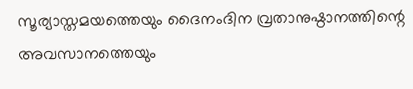സൂര്യാസ്തമയത്തെയും ദൈനംദിന വ്രതാനുഷ്ഠാനത്തിന്റെ അവസാനത്തെയും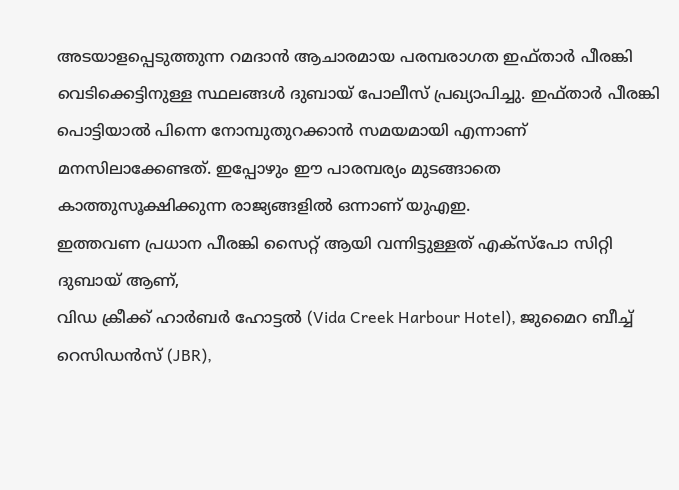അടയാളപ്പെടുത്തുന്ന റമദാൻ ആചാരമായ പരമ്പരാഗത ഇഫ്താർ പീരങ്കി വെടിക്കെട്ടിനുള്ള സ്ഥലങ്ങൾ ദുബായ് പോലീസ് പ്രഖ്യാപിച്ചു. ഇഫ്താർ പീരങ്കി പൊട്ടിയാൽ പിന്നെ നോമ്പുതുറക്കാൻ സമയമായി എന്നാണ് മനസിലാക്കേണ്ടത്. ഇപ്പോഴും ഈ പാരമ്പര്യം മുടങ്ങാതെ കാത്തുസൂക്ഷിക്കുന്ന രാജ്യങ്ങളിൽ ഒന്നാണ് യുഎഇ.
ഇത്തവണ പ്രധാന പീരങ്കി സൈറ്റ് ആയി വന്നിട്ടുള്ളത് എക്സ്പോ സിറ്റി ദുബായ് ആണ്,
വിഡ ക്രീക്ക് ഹാർബർ ഹോട്ടൽ (Vida Creek Harbour Hotel), ജുമൈറ ബീച്ച് റെസിഡൻസ് (JBR),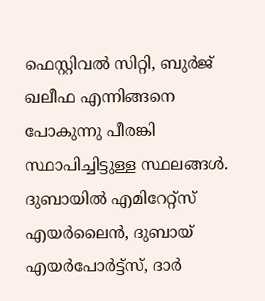ഫെസ്റ്റിവൽ സിറ്റി, ബുർജ് ഖലീഫ എന്നിങ്ങനെ പോകുന്നു പീരങ്കി സ്ഥാപിച്ചിട്ടുള്ള സ്ഥലങ്ങൾ.
ദുബായിൽ എമിറേറ്റ്സ് എയർലൈൻ, ദുബായ് എയർപോർട്ട്സ്, ദാർ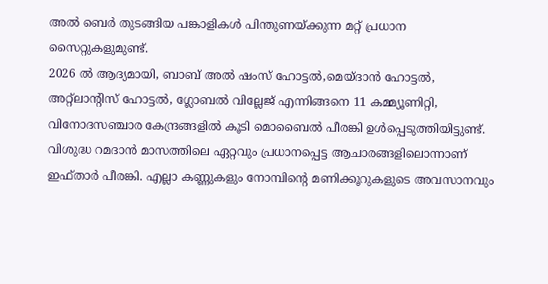അൽ ബെർ തുടങ്ങിയ പങ്കാളികൾ പിന്തുണയ്ക്കുന്ന മറ്റ് പ്രധാന സൈറ്റുകളുമുണ്ട്.
2026 ൽ ആദ്യമായി, ബാബ് അൽ ഷംസ് ഹോട്ടൽ,മെയ്ദാൻ ഹോട്ടൽ,
അറ്റ്ലാന്റിസ് ഹോട്ടൽ, ഗ്ലോബൽ വില്ലേജ് എന്നിങ്ങനെ 11 കമ്മ്യൂണിറ്റി, വിനോദസഞ്ചാര കേന്ദ്രങ്ങളിൽ കൂടി മൊബൈൽ പീരങ്കി ഉൾപ്പെടുത്തിയിട്ടുണ്ട്.
വിശുദ്ധ റമദാൻ മാസത്തിലെ ഏറ്റവും പ്രധാനപ്പെട്ട ആചാരങ്ങളിലൊന്നാണ് ഇഫ്താർ പീരങ്കി. എല്ലാ കണ്ണുകളും നോമ്പിന്റെ മണിക്കൂറുകളുടെ അവസാനവും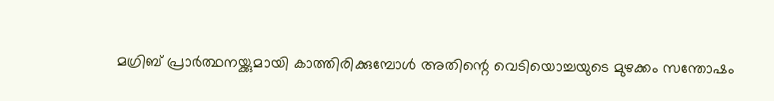മഗ്രിബ് പ്രാർത്ഥനയ്ക്കുമായി കാത്തിരിക്കുമ്പോൾ അതിന്റെ വെടിയൊച്ചയുടെ മുഴക്കം സന്തോഷം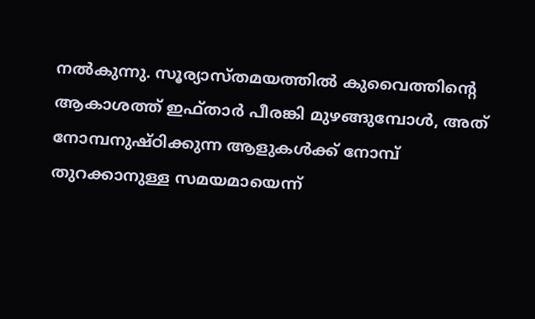നൽകുന്നു. സൂര്യാസ്തമയത്തിൽ കുവൈത്തിന്റെ ആകാശത്ത് ഇഫ്താർ പീരങ്കി മുഴങ്ങുമ്പോൾ, അത് നോമ്പനുഷ്ഠിക്കുന്ന ആളുകൾക്ക് നോമ്പ് തുറക്കാനുള്ള സമയമായെന്ന്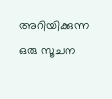അറിയിക്കുന്ന ഒരു സൂചന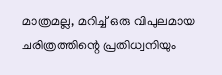മാത്രമല്ല, മറിച്ച് ഒരു വിപുലമായ ചരിത്രത്തിന്റെ പ്രതിധ്വനിയും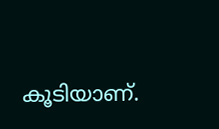കൂടിയാണ്.